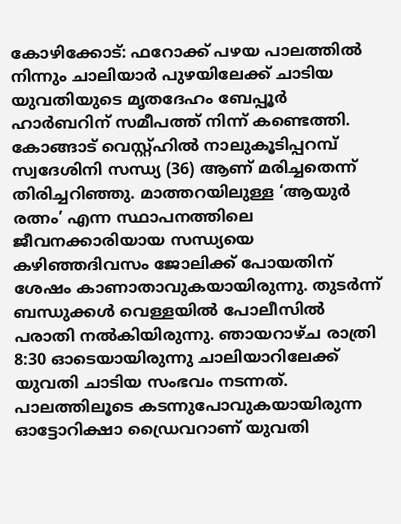കോഴിക്കോട്: ഫറോക്ക് പഴയ പാലത്തിൽ നിന്നും ചാലിയാർ പുഴയിലേക്ക് ചാടിയ യുവതിയുടെ മൃതദേഹം ബേപ്പൂർ ഹാർബറിന് സമീപത്ത് നിന്ന് കണ്ടെത്തി. കോങ്ങാട് വെസ്റ്റ്ഹിൽ നാലുകൂടിപ്പറമ്പ് സ്വദേശിനി സന്ധ്യ (36) ആണ് മരിച്ചതെന്ന് തിരിച്ചറിഞ്ഞു. മാത്തറയിലുള്ള ‘ആയുർ രത്നം’ എന്ന സ്ഥാപനത്തിലെ ജീവനക്കാരിയായ സന്ധ്യയെ കഴിഞ്ഞദിവസം ജോലിക്ക് പോയതിന് ശേഷം കാണാതാവുകയായിരുന്നു. തുടർന്ന് ബന്ധുക്കൾ വെള്ളയിൽ പോലീസിൽ പരാതി നൽകിയിരുന്നു. ഞായറാഴ്ച രാത്രി 8:30 ഓടെയായിരുന്നു ചാലിയാറിലേക്ക് യുവതി ചാടിയ സംഭവം നടന്നത്. പാലത്തിലൂടെ കടന്നുപോവുകയായിരുന്ന ഓട്ടോറിക്ഷാ ഡ്രൈവറാണ് യുവതി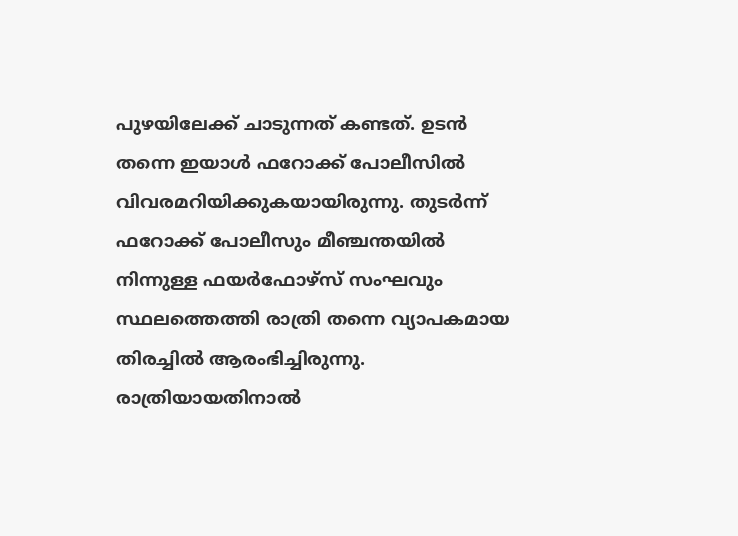പുഴയിലേക്ക് ചാടുന്നത് കണ്ടത്. ഉടൻ തന്നെ ഇയാൾ ഫറോക്ക് പോലീസിൽ വിവരമറിയിക്കുകയായിരുന്നു. തുടർന്ന് ഫറോക്ക് പോലീസും മീഞ്ചന്തയിൽ നിന്നുള്ള ഫയർഫോഴ്സ് സംഘവും സ്ഥലത്തെത്തി രാത്രി തന്നെ വ്യാപകമായ തിരച്ചിൽ ആരംഭിച്ചിരുന്നു. രാത്രിയായതിനാൽ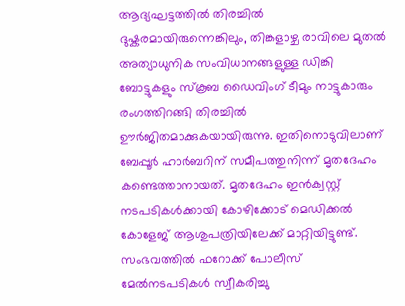ആദ്യഘട്ടത്തിൽ തിരച്ചിൽ ദുഷ്കരമായിരുന്നെങ്കിലും, തിങ്കളാഴ്ച രാവിലെ മുതൽ അത്യാധുനിക സംവിധാനങ്ങളുള്ള ഡിങ്കി ബോട്ടുകളും സ്കൂബ ഡൈവിംഗ് ടീമും നാട്ടുകാരും രംഗത്തിറങ്ങി തിരച്ചിൽ ഊർജിതമാക്കുകയായിരുന്നു. ഇതിനൊടുവിലാണ് ബേപ്പൂർ ഹാർബറിന് സമീപത്തുനിന്ന് മൃതദേഹം കണ്ടെത്താനായത്. മൃതദേഹം ഇൻക്വസ്റ്റ് നടപടികൾക്കായി കോഴിക്കോട് മെഡിക്കൽ കോളേജ് ആശുപത്രിയിലേക്ക് മാറ്റിയിട്ടുണ്ട്. സംഭവത്തിൽ ഫറോക്ക് പോലീസ് മേൽനടപടികൾ സ്വീകരിച്ചു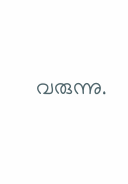വരുന്നു.